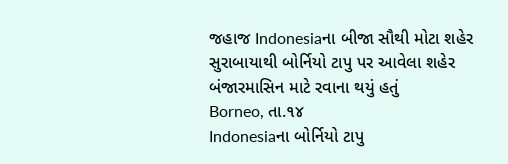જહાજ Indonesiaના બીજા સૌથી મોટા શહેર સુરાબાયાથી બોર્નિયો ટાપુ પર આવેલા શહેર બંજારમાસિન માટે રવાના થયું હતું
Borneo, તા.૧૪
Indonesiaના બોર્નિયો ટાપુ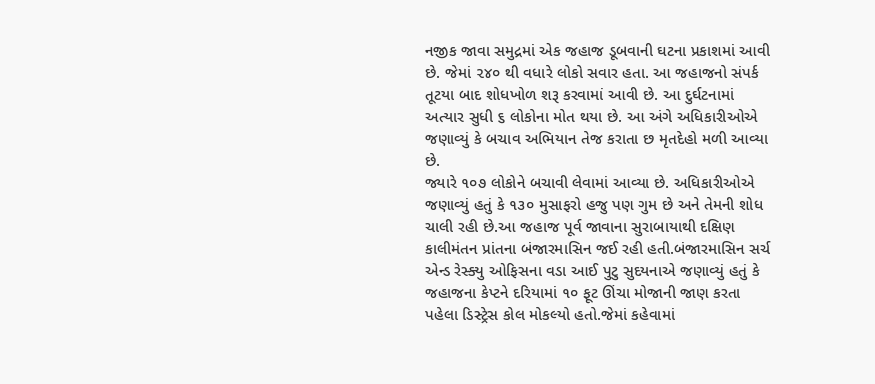નજીક જાવા સમુદ્રમાં એક જહાજ ડૂબવાની ઘટના પ્રકાશમાં આવી છે. જેમાં ૨૪૦ થી વધારે લોકો સવાર હતા. આ જહાજનો સંપર્ક તૂટયા બાદ શોધખોળ શરૂ કરવામાં આવી છે. આ દુર્ઘટનામાં અત્યાર સુધી ૬ લોકોના મોત થયા છે. આ અંગે અધિકારીઓએ જણાવ્યું કે બચાવ અભિયાન તેજ કરાતા છ મૃતદેહો મળી આવ્યા છે.
જ્યારે ૧૦૭ લોકોને બચાવી લેવામાં આવ્યા છે. અધિકારીઓએ જણાવ્યું હતું કે ૧૩૦ મુસાફરો હજુ પણ ગુમ છે અને તેમની શોધ ચાલી રહી છે.આ જહાજ પૂર્વ જાવાના સુરાબાયાથી દક્ષિણ કાલીમંતન પ્રાંતના બંજારમાસિન જઈ રહી હતી.બંજારમાસિન સર્ચ એન્ડ રેસ્ક્યુ ઓફિસના વડા આઈ પુટુ સુદયનાએ જણાવ્યું હતું કે જહાજના કેપ્ટને દરિયામાં ૧૦ ફૂટ ઊંચા મોજાની જાણ કરતા પહેલા ડિસ્ટ્રેસ કોલ મોકલ્યો હતો.જેમાં કહેવામાં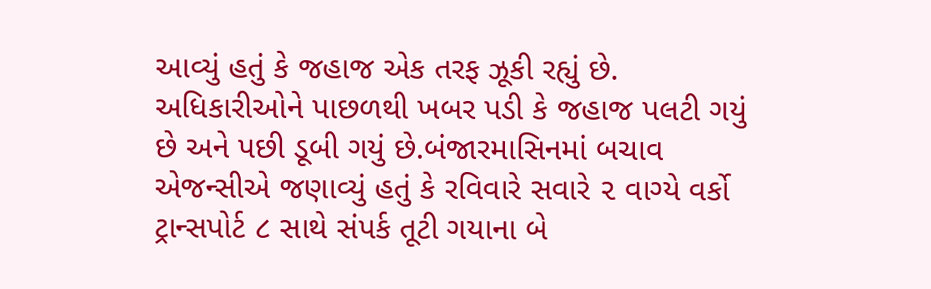આવ્યું હતું કે જહાજ એક તરફ ઝૂકી રહ્યું છે. અધિકારીઓને પાછળથી ખબર પડી કે જહાજ પલટી ગયું છે અને પછી ડૂબી ગયું છે.બંજારમાસિનમાં બચાવ એજન્સીએ જણાવ્યું હતું કે રવિવારે સવારે ૨ વાગ્યે વર્કો ટ્રાન્સપોર્ટ ૮ સાથે સંપર્ક તૂટી ગયાના બે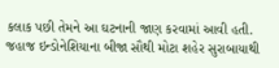કલાક પછી તેમને આ ઘટનાની જાણ કરવામાં આવી હતી. જહાજ ઇન્ડોનેશિયાના બીજા સૌથી મોટા શહેર સુરાબાયાથી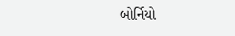બોર્નિયો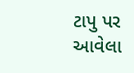ટાપુ પર આવેલા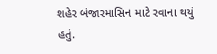શહેર બંજારમાસિન માટે રવાના થયું હતું.